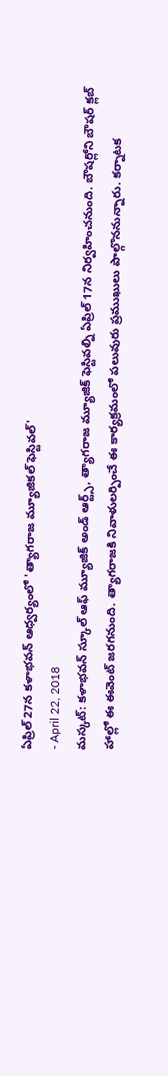ఏప్రిల్ 27న కళాభవన్ ఆధ్వర్యంలో 'త్యాగరాజ మ్యూజికల్ ఫెస్టివల్'
- April 22, 2018
మస్కట్: కళాభవన్ స్కూల్ ఆఫ్ మ్యూజిక్ అండ్ ఆర్ట్స్, త్యాగరాజ మ్యూజిక్ ఫెస్టివల్ని ఏప్రిల్ 17న నిర్వహించనుంది. బౌషర్లోని బౌషర్ క్లబ్ హాల్లో ఈ ఈవెంట్ జరగనుంది. త్యాగరాజకి నివాళులర్పించే ఈ కార్యక్రమంలో పలువురు ప్రముఖులు పాల్గొననున్నారు. కర్నాటక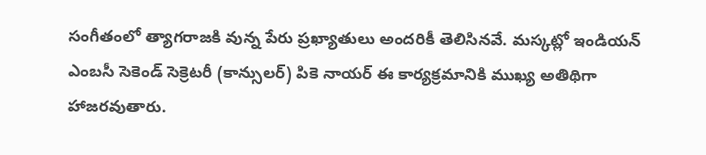సంగీతంలో త్యాగరాజకి వున్న పేరు ప్రఖ్యాతులు అందరికీ తెలిసినవే. మస్కట్లో ఇండియన్ ఎంబసీ సెకెండ్ సెక్రెటరీ (కాన్సులర్) పికె నాయర్ ఈ కార్యక్రమానికి ముఖ్య అతిథిగా హాజరవుతారు.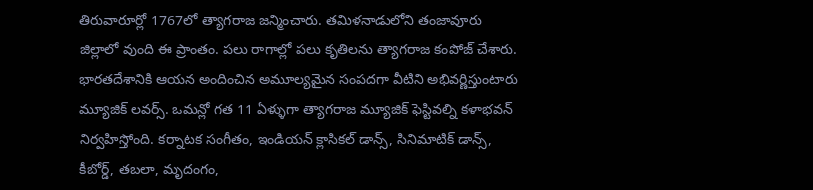తిరువారూర్లో 1767లో త్యాగరాజ జన్మించారు. తమిళనాడులోని తంజావూరు జిల్లాలో వుంది ఈ ప్రాంతం. పలు రాగాల్లో పలు కృతిలను త్యాగరాజ కంపోజ్ చేశారు. భారతదేశానికి ఆయన అందించిన అమూల్యమైన సంపదగా వీటిని అభివర్ణిస్తుంటారు మ్యూజిక్ లవర్స్. ఒమన్లో గత 11 ఏళ్ళుగా త్యాగరాజ మ్యూజిక్ ఫెస్టివల్ని కళాభవన్ నిర్వహిస్తోంది. కర్నాటక సంగీతం, ఇండియన్ క్లాసికల్ డాన్స్, సినిమాటిక్ డాన్స్, కీబోర్డ్, తబలా, మృదంగం,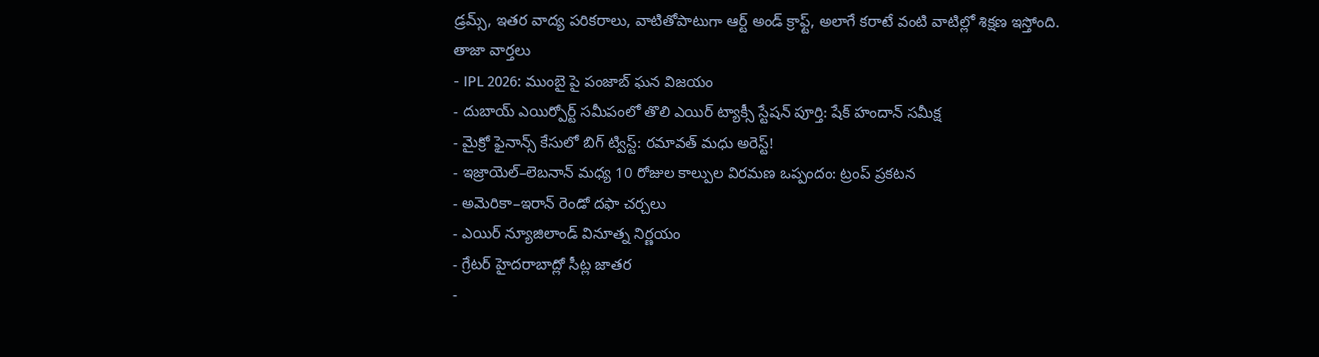డ్రమ్స్, ఇతర వాద్య పరికరాలు, వాటితోపాటుగా ఆర్ట్ అండ్ క్రాఫ్ట్, అలాగే కరాటే వంటి వాటిల్లో శిక్షణ ఇస్తోంది.
తాజా వార్తలు
- IPL 2026: ముంబై పై పంజాబ్ ఘన విజయం
- దుబాయ్ ఎయిర్పోర్ట్ సమీపంలో తొలి ఎయిర్ ట్యాక్సీ స్టేషన్ పూర్తి: షేక్ హందాన్ సమీక్ష
- మైక్రో ఫైనాన్స్ కేసులో బిగ్ ట్విస్ట్: రమావత్ మధు అరెస్ట్!
- ఇజ్రాయెల్–లెబనాన్ మధ్య 10 రోజుల కాల్పుల విరమణ ఒప్పందం: ట్రంప్ ప్రకటన
- అమెరికా–ఇరాన్ రెండో దఫా చర్చలు
- ఎయిర్ న్యూజిలాండ్ వినూత్న నిర్ణయం
- గ్రేటర్ హైదరాబాద్లో సీట్ల జాతర
-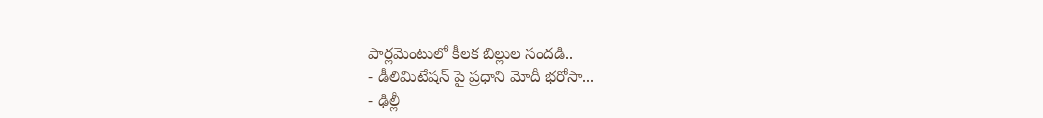పార్లమెంటులో కీలక బిల్లుల సందడి..
- డీలిమిటేషన్ పై ప్రధాని మోదీ భరోసా...
- ఢిల్లీ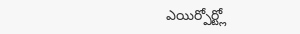ఎయిర్పోర్ట్లో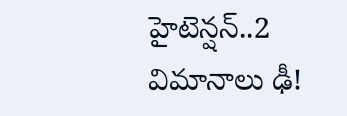హైటెన్షన్..2 విమానాలు ఢీ!